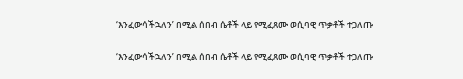‘እንፈውሳችኋለን’ በሚል ሰበብ ሴቶች ላይ የሚፈጸሙ ወሲባዊ ጥቃቶች ተጋለጡ

‘እንፈውሳችኋለን’ በሚል ሰበብ ሴቶች ላይ የሚፈጸሙ ወሲባዊ ጥቃቶች ተጋለጡ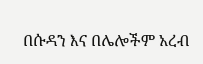በሱዳን እና በሌሎችም አረብ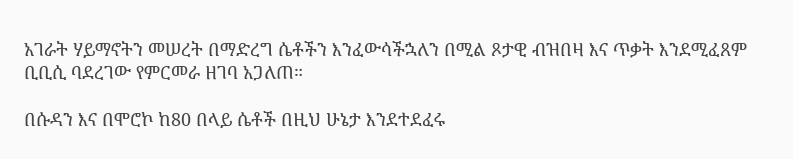አገራት ሃይማኖትን መሠረት በማድረግ ሴቶችን እንፈውሳችኋለን በሚል ጾታዊ ብዝበዛ እና ጥቃት እንደሚፈጸም ቢቢሲ ባደረገው የምርመራ ዘገባ አጋለጠ።

በሱዳን እና በሞሮኮ ከ80 በላይ ሴቶች በዚህ ሁኔታ እንደተደፈሩ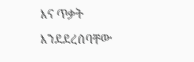እና ጥቃት እንደደረሰባቸው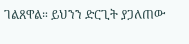ገልጸዋል። ይህንን ድርጊት ያጋለጠው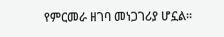የምርመራ ዘገባ መነጋገሪያ ሆኗል።